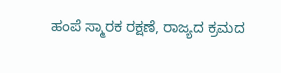ಹಂಪೆ ಸ್ಮಾರಕ ರಕ್ಷಣೆ, ರಾಜ್ಯದ ಕ್ರಮದ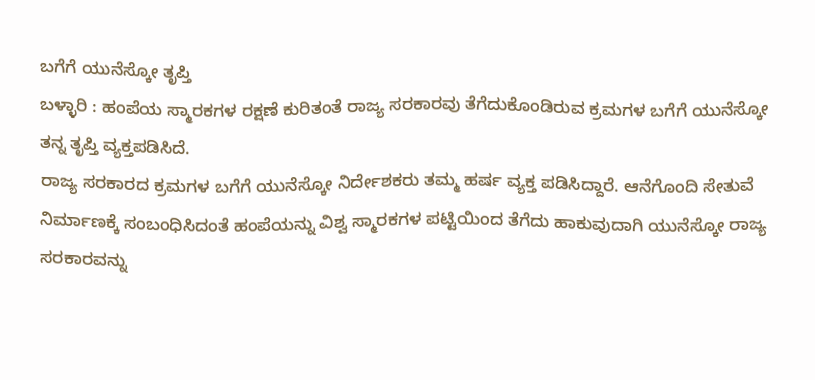ಬಗೆಗೆ ಯುನೆಸ್ಕೋ ತೃಪ್ತಿ
ಬಳ್ಳಾರಿ : ಹಂಪೆಯ ಸ್ಮಾರಕಗಳ ರಕ್ಷಣೆ ಕುರಿತಂತೆ ರಾಜ್ಯ ಸರಕಾರವು ತೆಗೆದುಕೊಂಡಿರುವ ಕ್ರಮಗಳ ಬಗೆಗೆ ಯುನೆಸ್ಕೋ ತನ್ನ ತೃಪ್ತಿ ವ್ಯಕ್ತಪಡಿಸಿದೆ.
ರಾಜ್ಯ ಸರಕಾರದ ಕ್ರಮಗಳ ಬಗೆಗೆ ಯುನೆಸ್ಕೋ ನಿರ್ದೇಶಕರು ತಮ್ಮ ಹರ್ಷ ವ್ಯಕ್ತ ಪಡಿಸಿದ್ದಾರೆ. ಆನೆಗೊಂದಿ ಸೇತುವೆ ನಿರ್ಮಾಣಕ್ಕೆ ಸಂಬಂಧಿಸಿದಂತೆ ಹಂಪೆಯನ್ನು ವಿಶ್ವ ಸ್ಮಾರಕಗಳ ಪಟ್ಟಿಯಿಂದ ತೆಗೆದು ಹಾಕುವುದಾಗಿ ಯುನೆಸ್ಕೋ ರಾಜ್ಯ ಸರಕಾರವನ್ನು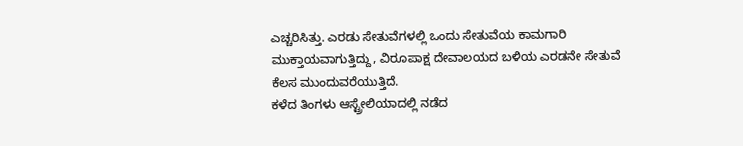ಎಚ್ಚರಿಸಿತ್ತು. ಎರಡು ಸೇತುವೆಗಳಲ್ಲಿ ಒಂದು ಸೇತುವೆಯ ಕಾಮಗಾರಿ ಮುಕ್ತಾಯವಾಗುತ್ತಿದ್ದು, ವಿರೂಪಾಕ್ಷ ದೇವಾಲಯದ ಬಳಿಯ ಎರಡನೇ ಸೇತುವೆ ಕೆಲಸ ಮುಂದುವರೆಯುತ್ತಿದೆ.
ಕಳೆದ ತಿಂಗಳು ಆಸ್ಟ್ರೇಲಿಯಾದಲ್ಲಿ ನಡೆದ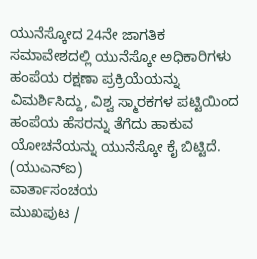ಯುನೆಸ್ಕೋದ 24ನೇ ಜಾಗತಿಕ ಸಮಾವೇಶದಲ್ಲಿ ಯುನೆಸ್ಕೋ ಅಧಿಕಾರಿಗಳು ಹಂಪೆಯ ರಕ್ಷಣಾ ಪ್ರಕ್ರಿಯೆಯನ್ನು ವಿಮರ್ಶಿಸಿದ್ದು, ವಿಶ್ವ ಸ್ಮಾರಕಗಳ ಪಟ್ಟಿಯಿಂದ ಹಂಪೆಯ ಹೆಸರನ್ನು ತೆಗೆದು ಹಾಕುವ ಯೋಚನೆಯನ್ನು ಯುನೆಸ್ಕೋ ಕೈ ಬಿಟ್ಟಿದೆ.
(ಯುಎನ್ಐ)
ವಾರ್ತಾಸಂಚಯ
ಮುಖಪುಟ /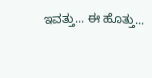ಇವತ್ತು... ಈ ಹೊತ್ತು...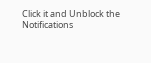Click it and Unblock the Notifications